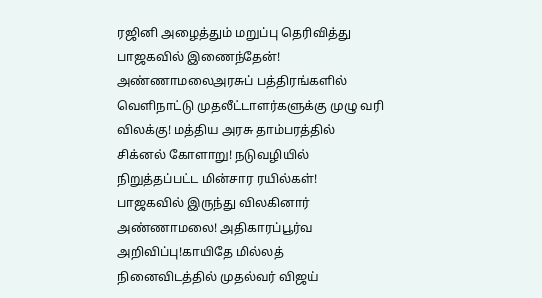ரஜினி அழைத்தும் மறுப்பு தெரிவித்து பாஜகவில் இணைந்தேன்! அண்ணாமலைஅரசுப் பத்திரங்களில் வெளிநாட்டு முதலீட்டாளர்களுக்கு முழு வரி விலக்கு! மத்திய அரசு தாம்பரத்தில் சிக்னல் கோளாறு! நடுவழியில் நிறுத்தப்பட்ட மின்சார ரயில்கள்! பாஜகவில் இருந்து விலகினார் அண்ணாமலை! அதிகாரப்பூர்வ அறிவிப்பு!காயிதே மில்லத் நினைவிடத்தில் முதல்வர் விஜய்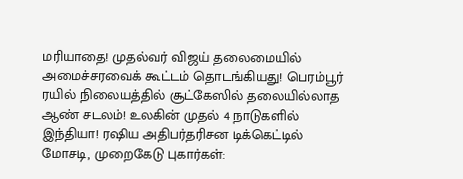மரியாதை! முதல்வர் விஜய் தலைமையில் அமைச்சரவைக் கூட்டம் தொடங்கியது! பெரம்பூர் ரயில் நிலையத்தில் சூட்கேஸில் தலையில்லாத ஆண் சடலம்! உலகின் முதல் 4 நாடுகளில் இந்தியா! ரஷிய அதிபர்தரிசன டிக்கெட்டில் மோசடி, முறைகேடு புகார்கள்: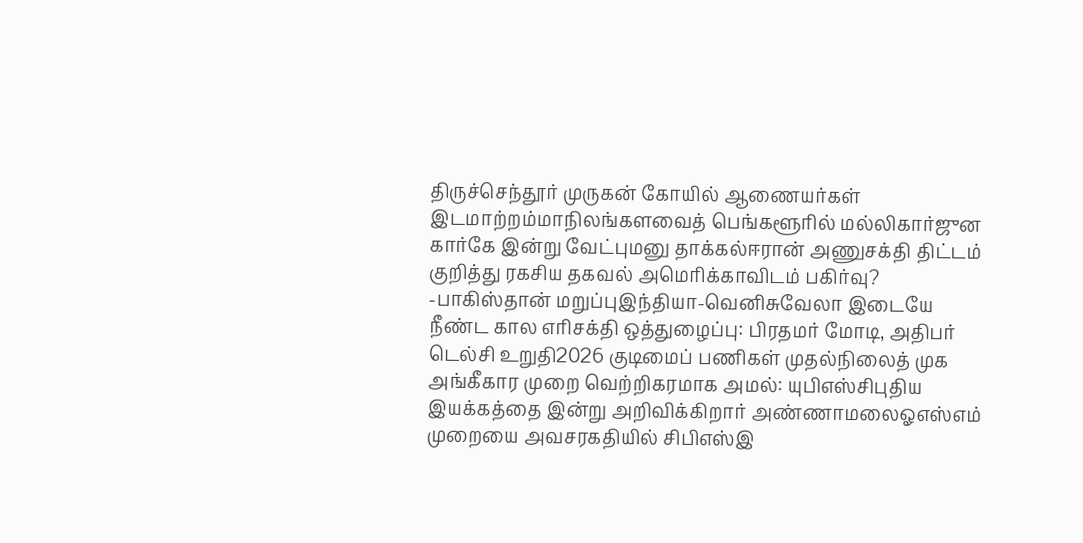திருச்செந்தூர் முருகன் கோயில் ஆணையர்கள் இடமாற்றம்மாநிலங்களவைத் பெங்களூரில் மல்லிகார்ஜுன கார்கே இன்று வேட்புமனு தாக்கல்ஈரான் அணுசக்தி திட்டம் குறித்து ரகசிய தகவல் அமெரிக்காவிடம் பகிர்வு? -பாகிஸ்தான் மறுப்புஇந்தியா-வெனிசுவேலா இடையே நீண்ட கால எரிசக்தி ஒத்துழைப்பு: பிரதமர் மோடி, அதிபர் டெல்சி உறுதி2026 குடிமைப் பணிகள் முதல்நிலைத் முக அங்கீகார முறை வெற்றிகரமாக அமல்: யுபிஎஸ்சிபுதிய இயக்கத்தை இன்று அறிவிக்கிறார் அண்ணாமலைஓஎஸ்எம் முறையை அவசரகதியில் சிபிஎஸ்இ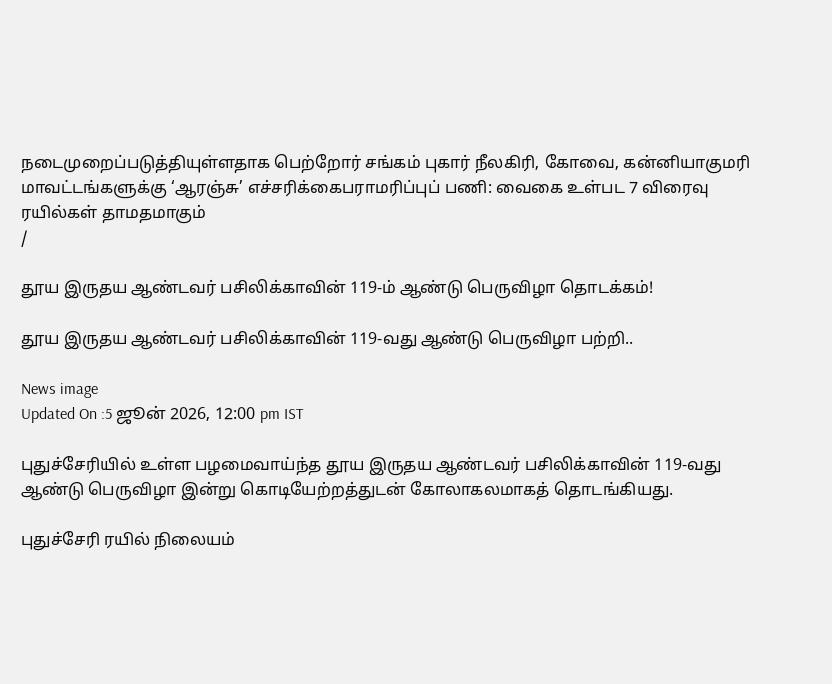நடைமுறைப்படுத்தியுள்ளதாக பெற்றோர் சங்கம் புகார் நீலகிரி, கோவை, கன்னியாகுமரி மாவட்டங்களுக்கு ‘ஆரஞ்சு’ எச்சரிக்கைபராமரிப்புப் பணி: வைகை உள்பட 7 விரைவு ரயில்கள் தாமதமாகும்
/

தூய இருதய ஆண்டவர் பசிலிக்காவின் 119-ம் ஆண்டு பெருவிழா தொடக்கம்!

தூய இருதய ஆண்டவர் பசிலிக்காவின் 119-வது ஆண்டு பெருவிழா பற்றி..

News image
Updated On :5 ஜூன் 2026, 12:00 pm IST

புதுச்சேரியில் உள்ள பழமைவாய்ந்த தூய இருதய ஆண்டவர் பசிலிக்காவின் 119-வது ஆண்டு பெருவிழா இன்று கொடியேற்றத்துடன் கோலாகலமாகத் தொடங்கியது.

புதுச்சேரி ரயில் நிலையம்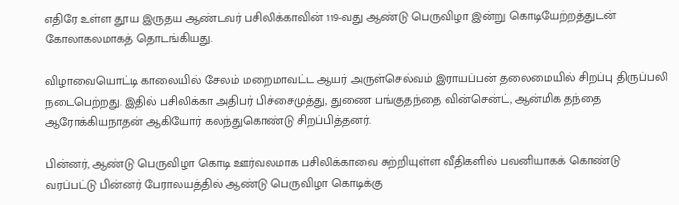எதிரே உள்ள தூய இருதய ஆண்டவர் பசிலிக்காவின் 119-வது ஆண்டு பெருவிழா இன்று கொடியேற்றத்துடன் கோலாகலமாகத் தொடங்கியது.

விழாவையொட்டி காலையில் சேலம் மறைமாவட்ட ஆயர் அருள்செல்வம் இராயப்பன் தலைமையில் சிறப்பு திருப்பலி நடைபெற்றது. இதில் பசிலிக்கா அதிபர் பிச்சைமுத்து, துணை பங்குதந்தை வின்சென்ட், ஆன்மிக தந்தை ஆரோக்கியநாதன் ஆகியோர் கலந்துகொண்டு சிறப்பித்தனர்.

பின்னர், ஆண்டு பெருவிழா கொடி ஊர்வலமாக பசிலிக்காவை சுற்றியுள்ள வீதிகளில் பவனியாகக் கொண்டு வரப்பட்டு பின்னர் பேராலயத்தில் ஆண்டு பெருவிழா கொடிக்கு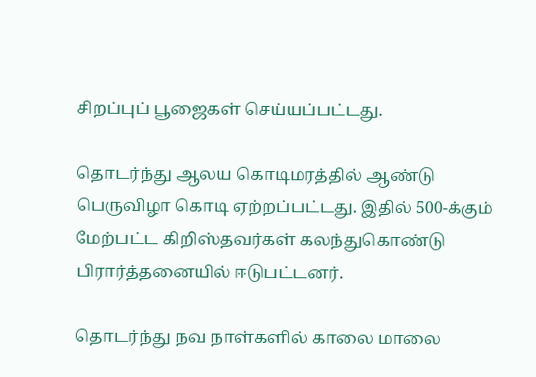சிறப்புப் பூஜைகள் செய்யப்பட்டது.

தொடர்ந்து ஆலய கொடிமரத்தில் ஆண்டு பெருவிழா கொடி ஏற்றப்பட்டது. இதில் 500-க்கும் மேற்பட்ட கிறிஸ்தவர்கள் கலந்துகொண்டு பிரார்த்தனையில் ஈடுபட்டனர்.

தொடர்ந்து நவ நாள்களில் காலை மாலை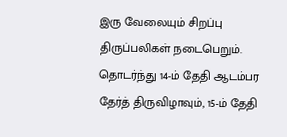இரு வேலையும் சிறப்பு திருப்பலிகள் நடைபெறும். தொடர்ந்து 14-ம் தேதி ஆடம்பர தேர்த் திருவிழாவும், 15-ம் தேதி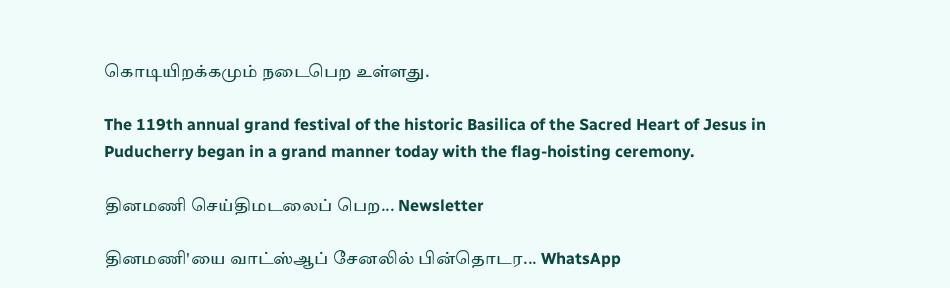கொடியிறக்கமும் நடைபெற உள்ளது.

The 119th annual grand festival of the historic Basilica of the Sacred Heart of Jesus in Puducherry began in a grand manner today with the flag-hoisting ceremony.

தினமணி செய்திமடலைப் பெற... Newsletter

தினமணி'யை வாட்ஸ்ஆப் சேனலில் பின்தொடர... WhatsApp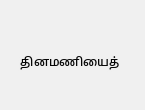தினமணியைத்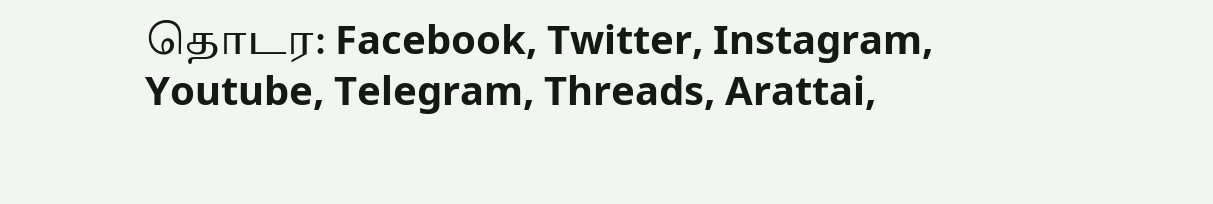தொடர: Facebook, Twitter, Instagram, Youtube, Telegram, Threads, Arattai,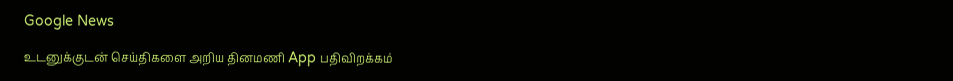Google News

உடனுக்குடன் செய்திகளை அறிய தினமணி App பதிவிறக்கம்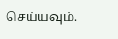செய்யவும்.